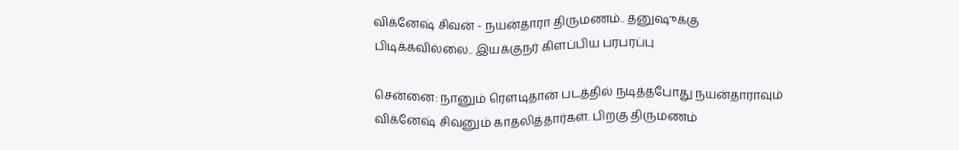விக்னேஷ் சிவன் - நயன்தாரா திருமணம்.. தனுஷுக்கு பிடிக்கவில்லை.. இயக்குநர் கிளப்பிய பரபரப்பு

சென்னை: நானும் ரௌடிதான் படத்தில் நடித்தபோது நயன்தாராவும் விக்னேஷ் சிவனும் காதலித்தார்கள். பிறகு திருமணம்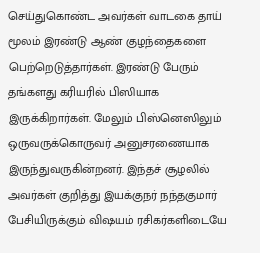செய்துகொண்ட அவர்கள் வாடகை தாய் மூலம் இரண்டு ஆண் குழந்தைகளை பெற்றெடுத்தார்கள். இரண்டு பேரும் தங்களது கரியரில் பிஸியாக இருக்கிறார்கள். மேலும் பிஸ்னெஸிலும் ஒருவருக்கொருவர் அனுசரணையாக இருந்துவருகின்றனர். இந்தச் சூழலில் அவர்கள் குறித்து இயக்குநர் நந்தகுமார் பேசியிருக்கும் விஷயம் ரசிகர்களிடையே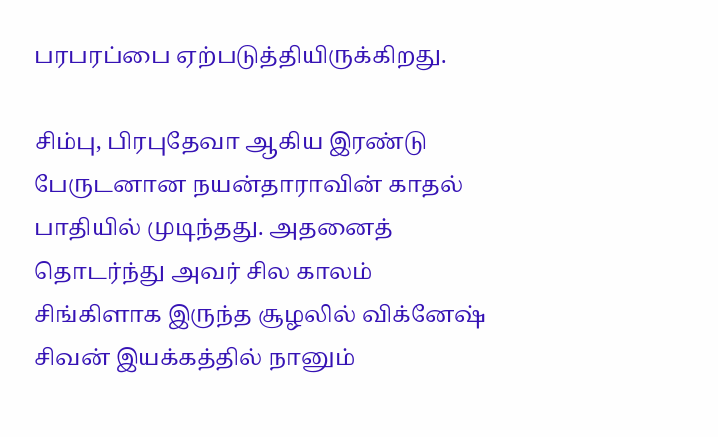பரபரப்பை ஏற்படுத்தியிருக்கிறது.

சிம்பு, பிரபுதேவா ஆகிய இரண்டு பேருடனான நயன்தாராவின் காதல் பாதியில் முடிந்தது. அதனைத் தொடர்ந்து அவர் சில காலம் சிங்கிளாக இருந்த சூழலில் விக்னேஷ் சிவன் இயக்கத்தில் நானும்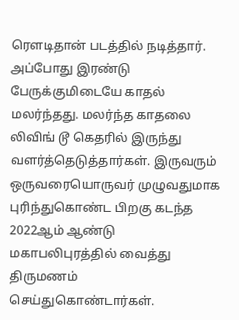ரௌடிதான் படத்தில் நடித்தார். அப்போது இரண்டு பேருக்குமிடையே காதல் மலர்ந்தது. மலர்ந்த காதலை லிவிங் டூ கெதரில் இருந்து வளர்த்தெடுத்தார்கள். இருவரும் ஒருவரையொருவர் முழுவதுமாக புரிந்துகொண்ட பிறகு கடந்த 2022ஆம் ஆண்டு மகாபலிபுரத்தில் வைத்து திருமணம் செய்துகொண்டார்கள்.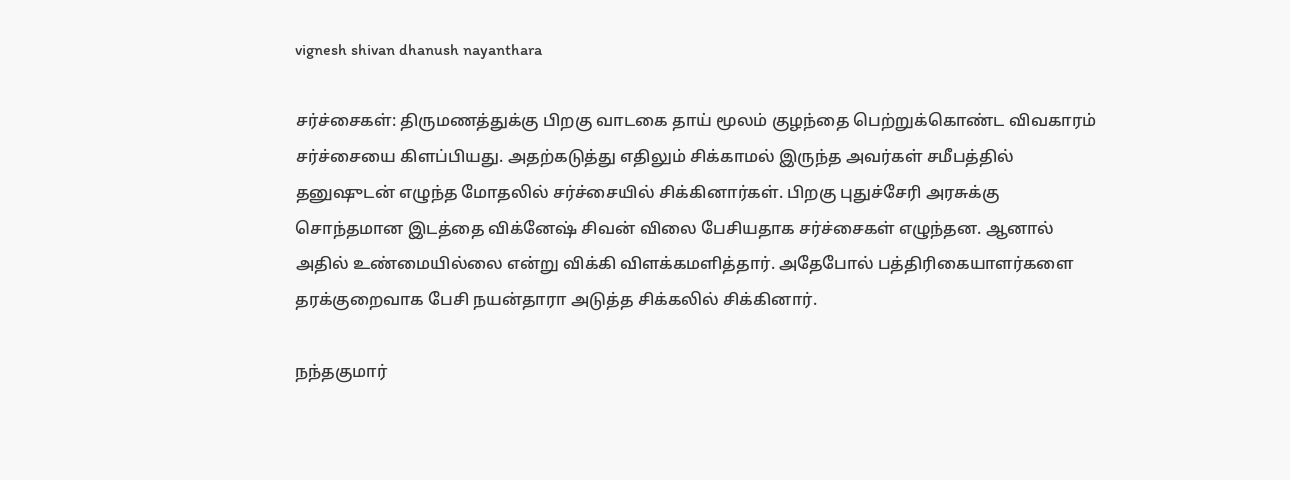vignesh shivan dhanush nayanthara

சர்ச்சைகள்: திருமணத்துக்கு பிறகு வாடகை தாய் மூலம் குழந்தை பெற்றுக்கொண்ட விவகாரம் சர்ச்சையை கிளப்பியது. அதற்கடுத்து எதிலும் சிக்காமல் இருந்த அவர்கள் சமீபத்தில் தனுஷுடன் எழுந்த மோதலில் சர்ச்சையில் சிக்கினார்கள். பிறகு புதுச்சேரி அரசுக்கு சொந்தமான இடத்தை விக்னேஷ் சிவன் விலை பேசியதாக சர்ச்சைகள் எழுந்தன. ஆனால் அதில் உண்மையில்லை என்று விக்கி விளக்கமளித்தார். அதேபோல் பத்திரிகையாளர்களை தரக்குறைவாக பேசி நயன்தாரா அடுத்த சிக்கலில் சிக்கினார்.

நந்தகுமார்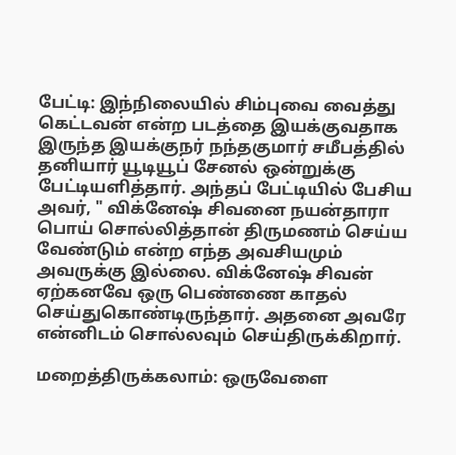பேட்டி: இந்நிலையில் சிம்புவை வைத்து கெட்டவன் என்ற படத்தை இயக்குவதாக இருந்த இயக்குநர் நந்தகுமார் சமீபத்தில் தனியார் யூடியூப் சேனல் ஒன்றுக்கு பேட்டியளித்தார். அந்தப் பேட்டியில் பேசிய அவர், " விக்னேஷ் சிவனை நயன்தாரா பொய் சொல்லித்தான் திருமணம் செய்ய வேண்டும் என்ற எந்த அவசியமும் அவருக்கு இல்லை. விக்னேஷ் சிவன் ஏற்கனவே ஒரு பெண்ணை காதல் செய்துகொண்டிருந்தார். அதனை அவரே என்னிடம் சொல்லவும் செய்திருக்கிறார்.

மறைத்திருக்கலாம்: ஒருவேளை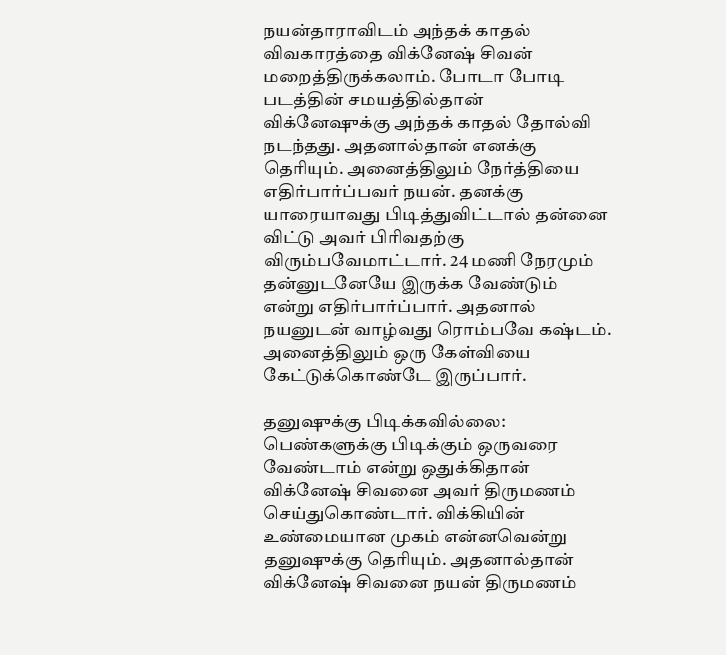நயன்தாராவிடம் அந்தக் காதல் விவகாரத்தை விக்னேஷ் சிவன் மறைத்திருக்கலாம். போடா போடி படத்தின் சமயத்தில்தான் விக்னேஷுக்கு அந்தக் காதல் தோல்வி நடந்தது. அதனால்தான் எனக்கு தெரியும். அனைத்திலும் நேர்த்தியை எதிர்பார்ப்பவர் நயன். தனக்கு யாரையாவது பிடித்துவிட்டால் தன்னை விட்டு அவர் பிரிவதற்கு விரும்பவேமாட்டார். 24 மணி நேரமும் தன்னுடனேயே இருக்க வேண்டும் என்று எதிர்பார்ப்பார். அதனால் நயனுடன் வாழ்வது ரொம்பவே கஷ்டம். அனைத்திலும் ஒரு கேள்வியை கேட்டுக்கொண்டே இருப்பார்.

தனுஷுக்கு பிடிக்கவில்லை: பெண்களுக்கு பிடிக்கும் ஒருவரை வேண்டாம் என்று ஒதுக்கிதான் விக்னேஷ் சிவனை அவர் திருமணம் செய்துகொண்டார். விக்கியின் உண்மையான முகம் என்னவென்று தனுஷுக்கு தெரியும். அதனால்தான் விக்னேஷ் சிவனை நயன் திருமணம்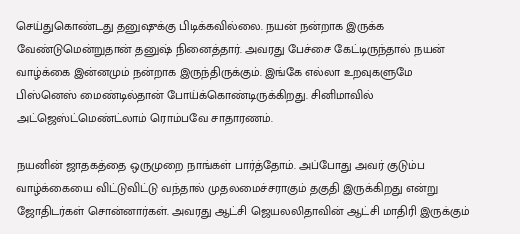செய்துகொண்டது தனுஷுக்கு பிடிக்கவில்லை. நயன் நன்றாக இருக்க வேண்டுமென்றுதான் தனுஷ் நினைத்தார். அவரது பேச்சை கேட்டிருந்தால் நயன் வாழ்க்கை இன்னமும் நன்றாக இருந்திருக்கும். இங்கே எல்லா உறவுகளுமே பிஸ்னெஸ் மைண்டில்தான் போய்க்கொண்டிருக்கிறது. சினிமாவில் அட்ஜெஸ்ட்மெண்ட்லாம் ரொம்பவே சாதாரணம்.

நயனின் ஜாதகத்தை ஒருமுறை நாங்கள் பார்த்தோம். அப்போது அவர் குடும்ப வாழ்க்கையை விட்டுவிட்டு வந்தால் முதலமைச்சராகும் தகுதி இருக்கிறது என்று ஜோதிடர்கள் சொன்னார்கள். அவரது ஆட்சி ஜெயலலிதாவின் ஆட்சி மாதிரி இருக்கும்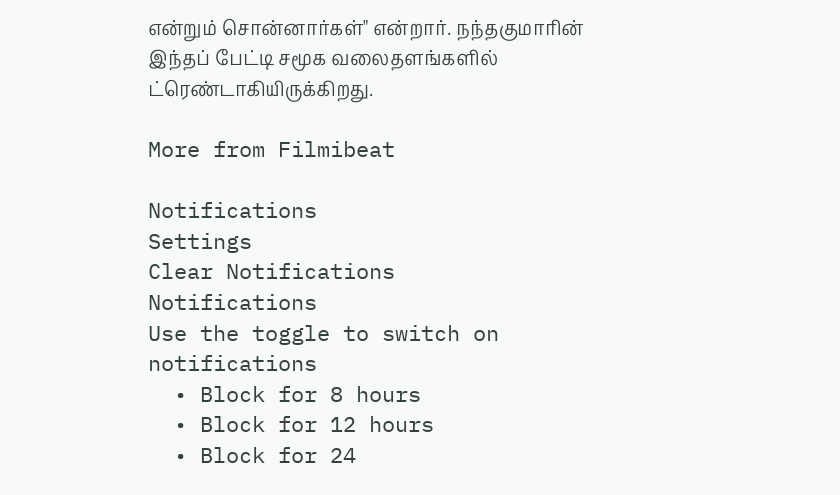என்றும் சொன்னார்கள்" என்றார். நந்தகுமாரின் இந்தப் பேட்டி சமூக வலைதளங்களில் ட்ரெண்டாகியிருக்கிறது.

More from Filmibeat

Notifications
Settings
Clear Notifications
Notifications
Use the toggle to switch on notifications
  • Block for 8 hours
  • Block for 12 hours
  • Block for 24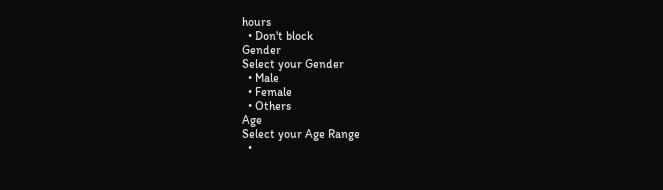hours
  • Don't block
Gender
Select your Gender
  • Male
  • Female
  • Others
Age
Select your Age Range
  •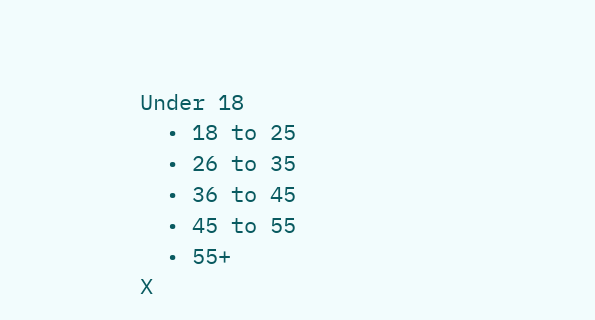Under 18
  • 18 to 25
  • 26 to 35
  • 36 to 45
  • 45 to 55
  • 55+
X